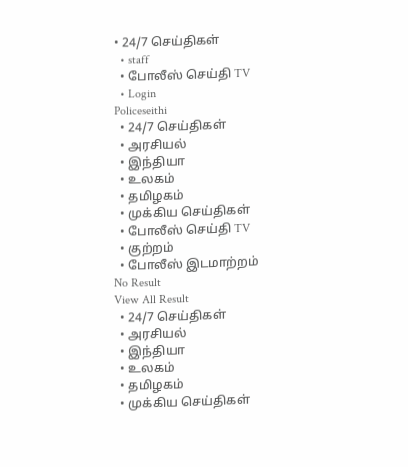• 24/7 செய்திகள்
  • staff
  • போலீஸ் செய்தி TV
  • Login
Policeseithi
  • 24/7 செய்திகள்
  • அரசியல்
  • இந்தியா
  • உலகம்
  • தமிழகம்
  • முக்கிய செய்திகள்
  • போலீஸ் செய்தி TV
  • குற்றம்
  • போலீஸ் இடமாற்றம்
No Result
View All Result
  • 24/7 செய்திகள்
  • அரசியல்
  • இந்தியா
  • உலகம்
  • தமிழகம்
  • முக்கிய செய்திகள்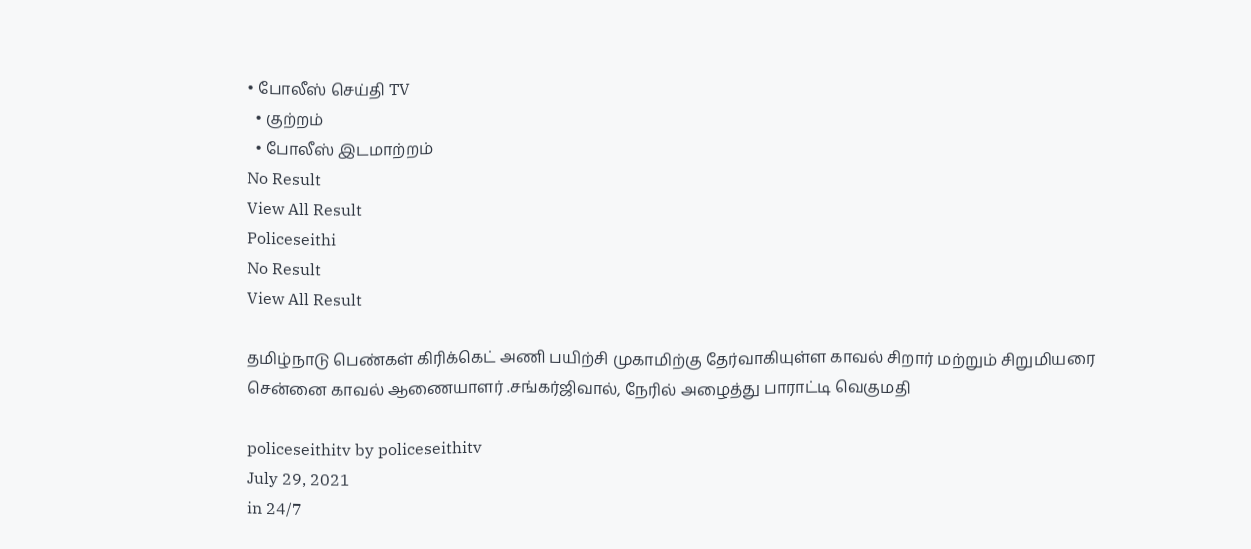• போலீஸ் செய்தி TV
  • குற்றம்
  • போலீஸ் இடமாற்றம்
No Result
View All Result
Policeseithi
No Result
View All Result

தமிழ்நாடு பெண்கள் கிரிக்கெட் அணி பயிற்சி முகாமிற்கு தேர்வாகியுள்ள காவல் சிறார் மற்றும் சிறுமியரை சென்னை காவல் ஆணையாளர் .சங்கர்ஜிவால், நேரில் அழைத்து பாராட்டி வெகுமதி

policeseithitv by policeseithitv
July 29, 2021
in 24/7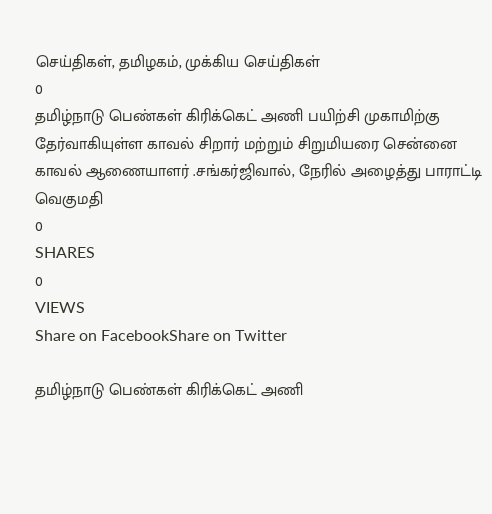செய்திகள், தமிழகம், முக்கிய செய்திகள்
0
தமிழ்நாடு பெண்கள் கிரிக்கெட் அணி பயிற்சி முகாமிற்கு தேர்வாகியுள்ள காவல் சிறார் மற்றும் சிறுமியரை சென்னை காவல் ஆணையாளர் .சங்கர்ஜிவால், நேரில் அழைத்து பாராட்டி வெகுமதி
0
SHARES
0
VIEWS
Share on FacebookShare on Twitter

தமிழ்நாடு பெண்கள் கிரிக்கெட் அணி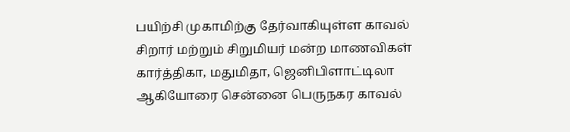பயிற்சி முகாமிற்கு தேர்வாகியுள்ள காவல் சிறார் மற்றும் சிறுமியர் மன்ற மாணவிகள் கார்த்திகா, மதுமிதா, ஜெனிபிளாட்டிலா ஆகியோரை சென்னை பெருநகர காவல்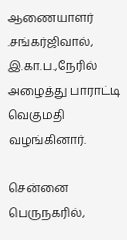ஆணையாளர் .சங்கர்ஜிவால், இ.கா.ப.,நேரில் அழைத்து பாராட்டி வெகுமதி வழங்கினார்.

சென்னை பெருநகரில்,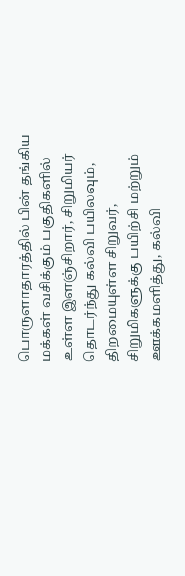பொருளாதாரத்தில் பின் தங்கிய மக்கள் வசிக்கும் பகுதிகளில் உள்ள இளஞ்சிறார், சிறுமியர் தொடர்ந்து கல்வி பயிலவும், திறமையுள்ள சிறுவர், சிறுமிகளுக்கு பயிற்சி மற்றும் ஊக்கமளித்து, கல்வி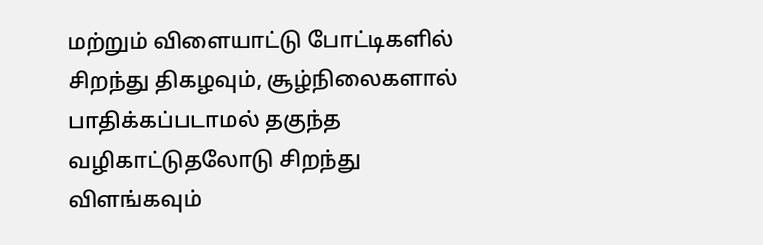மற்றும் விளையாட்டு போட்டிகளில் சிறந்து திகழவும், சூழ்நிலைகளால் பாதிக்கப்படாமல் தகுந்த வழிகாட்டுதலோடு சிறந்து விளங்கவும்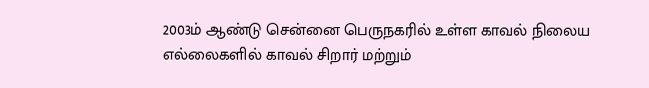2003ம் ஆண்டு சென்னை பெருநகரில் உள்ள காவல் நிலைய எல்லைகளில் காவல் சிறார் மற்றும்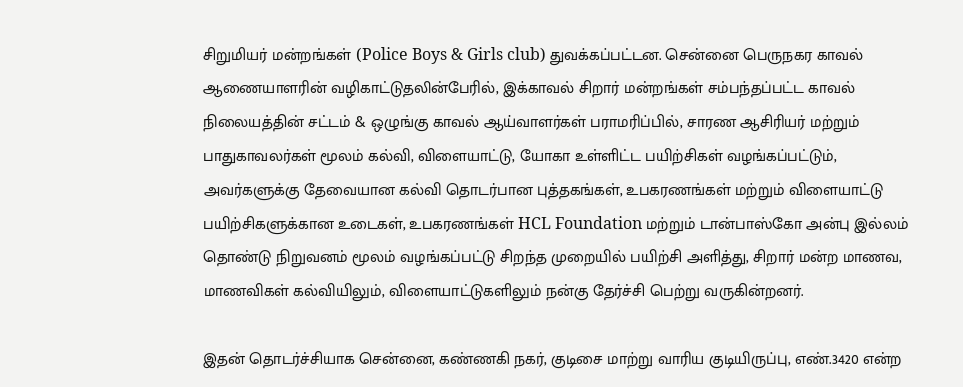சிறுமியர் மன்றங்கள் (Police Boys & Girls club) துவக்கப்பட்டன. சென்னை பெருநகர காவல் ஆணையாளரின் வழிகாட்டுதலின்பேரில், இக்காவல் சிறார் மன்றங்கள் சம்பந்தப்பட்ட காவல் நிலையத்தின் சட்டம் & ஒழுங்கு காவல் ஆய்வாளர்கள் பராமரிப்பில், சாரண ஆசிரியர் மற்றும் பாதுகாவலர்கள் மூலம் கல்வி, விளையாட்டு, யோகா உள்ளிட்ட பயிற்சிகள் வழங்கப்பட்டும், அவர்களுக்கு தேவையான கல்வி தொடர்பான புத்தகங்கள், உபகரணங்கள் மற்றும் விளையாட்டு பயிற்சிகளுக்கான உடைகள், உபகரணங்கள் HCL Foundation மற்றும் டான்பாஸ்கோ அன்பு இல்லம் தொண்டு நிறுவனம் மூலம் வழங்கப்பட்டு சிறந்த முறையில் பயிற்சி அளித்து, சிறார் மன்ற மாணவ, மாணவிகள் கல்வியிலும், விளையாட்டுகளிலும் நன்கு தேர்ச்சி பெற்று வருகின்றனர்.

இதன் தொடர்ச்சியாக சென்னை, கண்ணகி நகர், குடிசை மாற்று வாரிய குடியிருப்பு, எண்.3420 என்ற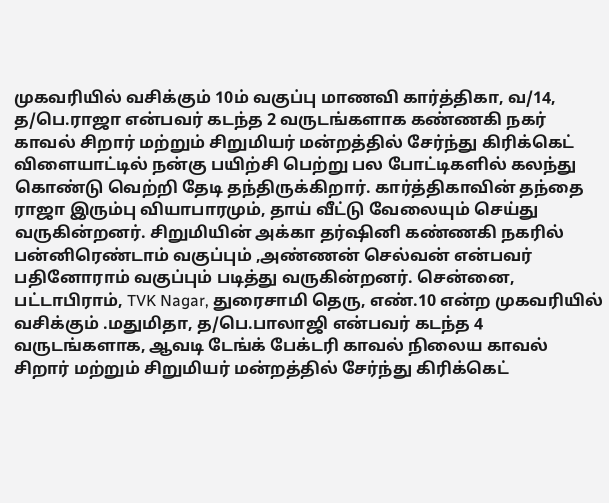முகவரியில் வசிக்கும் 10ம் வகுப்பு மாணவி கார்த்திகா, வ/14, த/பெ.ராஜா என்பவர் கடந்த 2 வருடங்களாக கண்ணகி நகர் காவல் சிறார் மற்றும் சிறுமியர் மன்றத்தில் சேர்ந்து கிரிக்கெட் விளையாட்டில் நன்கு பயிற்சி பெற்று பல போட்டிகளில் கலந்து கொண்டு வெற்றி தேடி தந்திருக்கிறார். கார்த்திகாவின் தந்தை ராஜா இரும்பு வியாபாரமும், தாய் வீட்டு வேலையும் செய்து வருகின்றனர். சிறுமியின் அக்கா தர்ஷினி கண்ணகி நகரில் பன்னிரெண்டாம் வகுப்பும் ,அண்ணன் செல்வன் என்பவர் பதினோராம் வகுப்பும் படித்து வருகின்றனர். சென்னை, பட்டாபிராம், TVK Nagar, துரைசாமி தெரு, எண்.10 என்ற முகவரியில் வசிக்கும் .மதுமிதா, த/பெ.பாலாஜி என்பவர் கடந்த 4 வருடங்களாக, ஆவடி டேங்க் பேக்டரி காவல் நிலைய காவல் சிறார் மற்றும் சிறுமியர் மன்றத்தில் சேர்ந்து கிரிக்கெட்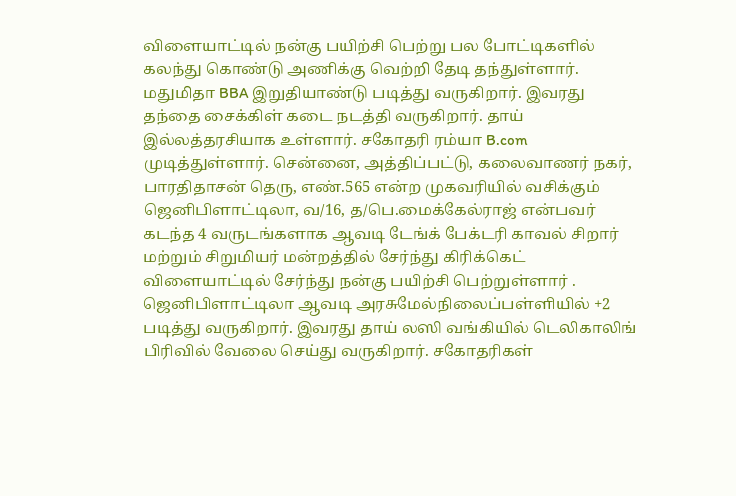விளையாட்டில் நன்கு பயிற்சி பெற்று பல போட்டிகளில் கலந்து கொண்டு அணிக்கு வெற்றி தேடி தந்துள்ளார். மதுமிதா BBA இறுதியாண்டு படித்து வருகிறார். இவரது தந்தை சைக்கிள் கடை நடத்தி வருகிறார். தாய் இல்லத்தரசியாக உள்ளார். சகோதரி ரம்யா B.com முடித்துள்ளார். சென்னை, அத்திப்பட்டு, கலைவாணர் நகர், பாரதிதாசன் தெரு, எண்.565 என்ற முகவரியில் வசிக்கும் ஜெனிபிளாட்டிலா, வ/16, த/பெ.மைக்கேல்ராஜ் என்பவர் கடந்த 4 வருடங்களாக ஆவடி டேங்க் பேக்டரி காவல் சிறார் மற்றும் சிறுமியர் மன்றத்தில் சேர்ந்து கிரிக்கெட் விளையாட்டில் சேர்ந்து நன்கு பயிற்சி பெற்றுள்ளார் . ஜெனிபிளாட்டிலா ஆவடி அரசுமேல்நிலைப்பள்ளியில் +2 படித்து வருகிறார். இவரது தாய் லஸி வங்கியில் டெலிகாலிங் பிரிவில் வேலை செய்து வருகிறார். சகோதரிகள்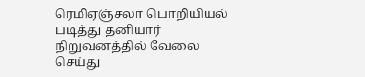ரெமிஏஞ்சலா பொறியியல் படித்து தனியார் நிறுவனத்தில் வேலை செய்து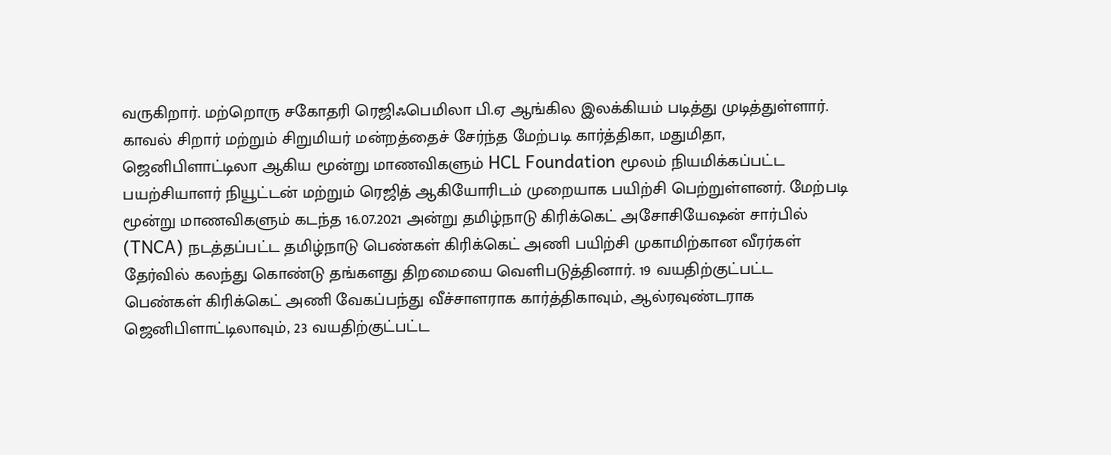வருகிறார். மற்றொரு சகோதரி ரெஜிஃபெமிலா பி.ஏ ஆங்கில இலக்கியம் படித்து முடித்துள்ளார். காவல் சிறார் மற்றும் சிறுமியர் மன்றத்தைச் சேர்ந்த மேற்படி கார்த்திகா, மதுமிதா, ஜெனிபிளாட்டிலா ஆகிய மூன்று மாணவிகளும் HCL Foundation மூலம் நியமிக்கப்பட்ட பயற்சியாளர் நியூட்டன் மற்றும் ரெஜித் ஆகியோரிடம் முறையாக பயிற்சி பெற்றுள்ளனர். மேற்படி மூன்று மாணவிகளும் கடந்த 16.07.2021 அன்று தமிழ்நாடு கிரிக்கெட் அசோசியேஷன் சார்பில் (TNCA) நடத்தப்பட்ட தமிழ்நாடு பெண்கள் கிரிக்கெட் அணி பயிற்சி முகாமிற்கான வீரர்கள் தேர்வில் கலந்து கொண்டு தங்களது திறமையை வெளிபடுத்தினார். 19 வயதிற்குட்பட்ட பெண்கள் கிரிக்கெட் அணி வேகப்பந்து வீச்சாளராக கார்த்திகாவும், ஆல்ரவுண்டராக ஜெனிபிளாட்டிலாவும், 23 வயதிற்குட்பட்ட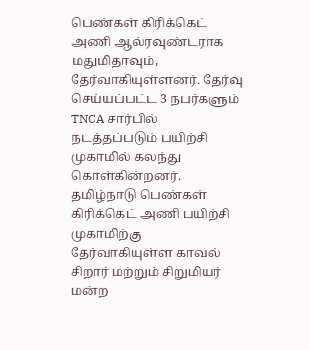பெண்கள் கிரிக்கெட் அணி ஆல்ரவுண்டராக மதுமிதாவும், தேர்வாகியுள்ளனர். தேர்வு செய்யப்பட்ட 3 நபர்களும் TNCA சார்பில் நடத்தப்படும் பயிற்சி முகாமில் கலந்து கொள்கின்றனர். தமிழ்நாடு பெண்கள் கிரிக்கெட் அணி பயிற்சி முகாமிற்கு தேர்வாகியுள்ள காவல் சிறார் மற்றும் சிறுமியர் மன்ற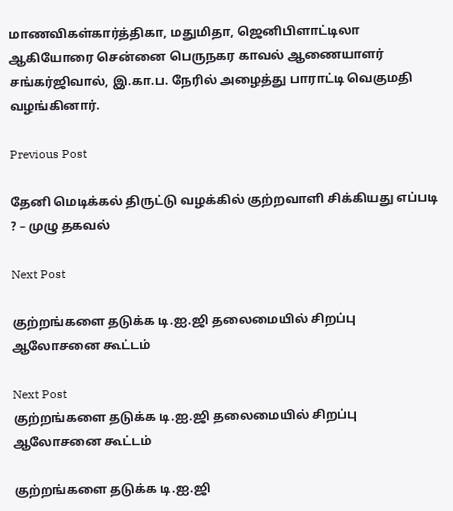மாணவிகள்கார்த்திகா, மதுமிதா, ஜெனிபிளாட்டிலா ஆகியோரை சென்னை பெருநகர காவல் ஆணையாளர் சங்கர்ஜிவால், இ.கா.ப. நேரில் அழைத்து பாராட்டி வெகுமதி வழங்கினார்.

Previous Post

தேனி மெடிக்கல் திருட்டு வழக்கில் குற்றவாளி சிக்கியது எப்படி ? – முழு தகவல்

Next Post

குற்றங்களை தடுக்க டி.ஐ.ஜி தலைமையில் சிறப்‌‌‌பு ஆலோசனை கூட்டம்

Next Post
குற்றங்களை தடுக்க டி.ஐ.ஜி தலைமையில் சிறப்‌‌‌பு ஆலோசனை கூட்டம்

குற்றங்களை தடுக்க டி.ஐ.ஜி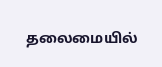தலைமையில்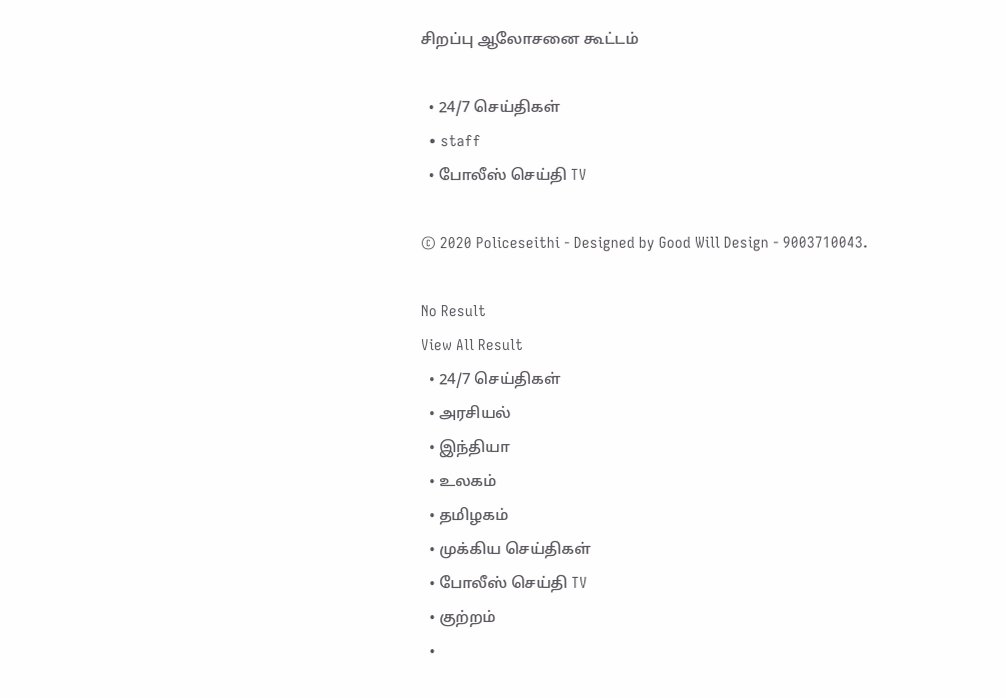சிறப்‌‌‌பு ஆலோசனை கூட்டம்

  • 24/7 செய்திகள்
  • staff
  • போலீஸ் செய்தி TV

© 2020 Policeseithi - Designed by Good Will Design - 9003710043.

No Result
View All Result
  • 24/7 செய்திகள்
  • அரசியல்
  • இந்தியா
  • உலகம்
  • தமிழகம்
  • முக்கிய செய்திகள்
  • போலீஸ் செய்தி TV
  • குற்றம்
  •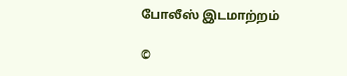போலீஸ் இடமாற்றம்

©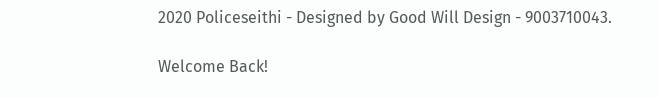2020 Policeseithi - Designed by Good Will Design - 9003710043.

Welcome Back!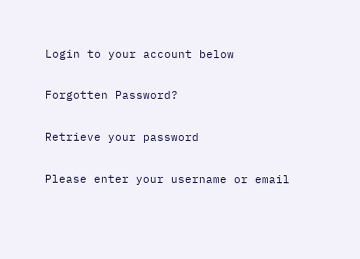Login to your account below

Forgotten Password?

Retrieve your password

Please enter your username or email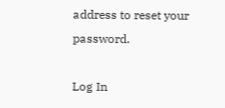address to reset your password.

Log In